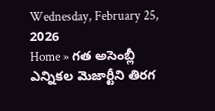Wednesday, February 25, 2026
Home » గత అసెంబ్లీ ఎన్నికల మెజార్టీని తిరగ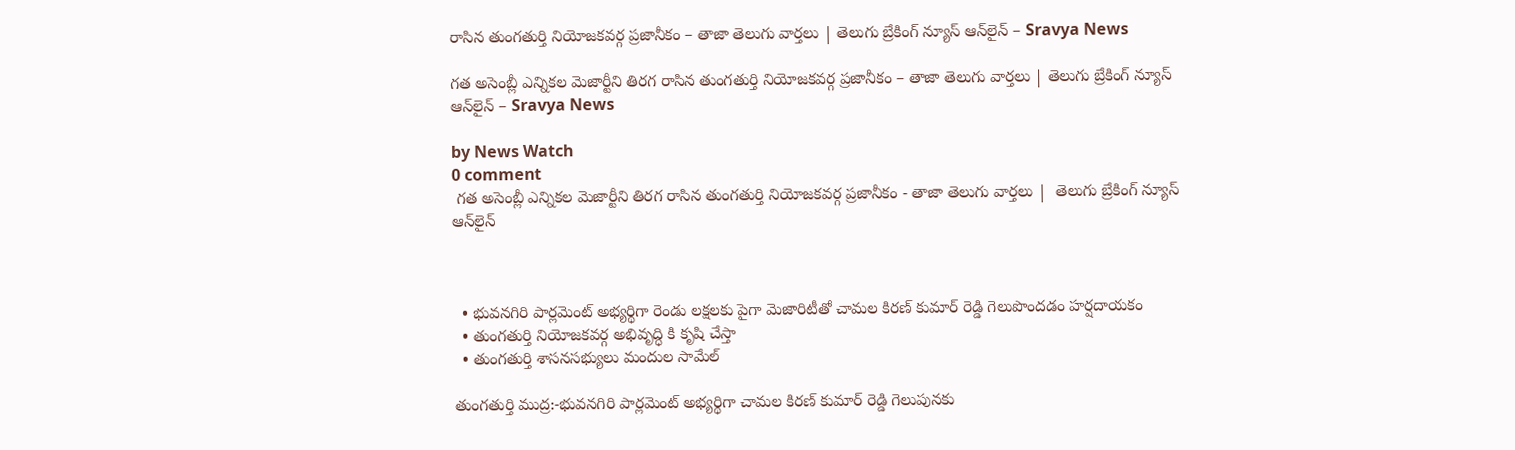రాసిన తుంగతుర్తి నియోజకవర్గ ప్రజానీకం – తాజా తెలుగు వార్తలు | తెలుగు బ్రేకింగ్ న్యూస్ ఆన్‌లైన్ – Sravya News

గత అసెంబ్లీ ఎన్నికల మెజార్టీని తిరగ రాసిన తుంగతుర్తి నియోజకవర్గ ప్రజానీకం – తాజా తెలుగు వార్తలు | తెలుగు బ్రేకింగ్ న్యూస్ ఆన్‌లైన్ – Sravya News

by News Watch
0 comment
 గత అసెంబ్లీ ఎన్నికల మెజార్టీని తిరగ రాసిన తుంగతుర్తి నియోజకవర్గ ప్రజానీకం - తాజా తెలుగు వార్తలు |  తెలుగు బ్రేకింగ్ న్యూస్ ఆన్‌లైన్



  • భువనగిరి పార్లమెంట్ అభ్యర్థిగా రెండు లక్షలకు పైగా మెజారిటీతో చామల కిరణ్ కుమార్ రెడ్డి గెలుపొందడం హర్షదాయకం
  • తుంగతుర్తి నియోజకవర్గ అభివృద్ధి కి కృషి చేస్తా
  • తుంగతుర్తి శాసనసభ్యులు మందుల సామేల్

తుంగతుర్తి ముద్ర:-భువనగిరి పార్లమెంట్ అభ్యర్థిగా చామల కిరణ్ కుమార్ రెడ్డి గెలుపునకు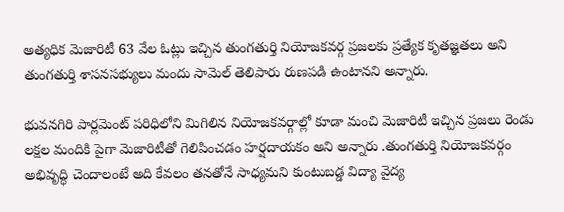అత్యధిక మెజారిటీ 63 వేల ఓట్లు ఇచ్చిన తుంగతుర్తి నియోజకవర్గ ప్రజలకు ప్రత్యేక కృతజ్ఞతలు అని తుంగతుర్తి శాసనసభ్యులు మందు సామెల్ తెలిపారు రుణపడి ఉంటానని అన్నారు.

భువనగిరి పార్లమెంట్ పరిధిలోని మిగిలిన నియోజకవర్గాల్లో కూడా మంచి మెజారిటీ ఇచ్చిన ప్రజలు రెండు లక్షల మందికి పైగా మెజారిటీతో గెలిపించడం హర్షదాయకం అని అన్నారు .తుంగతుర్తి నియోజకవర్గం అభివృద్ధి చెందాలంటే అది కేవలం తనతోనే సాధ్యమని కుంటుబడ్డ విద్యా వైద్య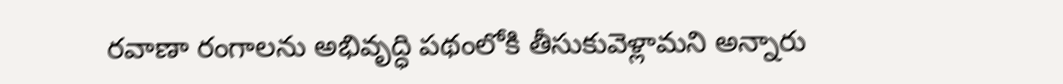రవాణా రంగాలను అభివృద్ధి పథంలోకి తీసుకువెళ్లామని అన్నారు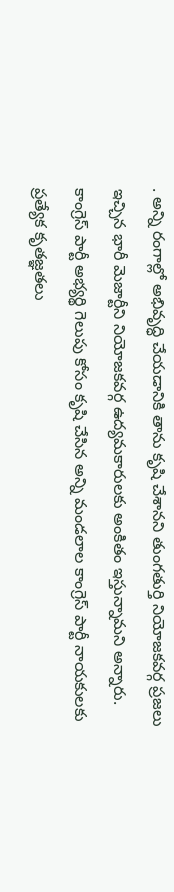. అన్ని రంగాల్లో అభివృద్ధి చేయడానికి తాను కృషి చేశానని తుంగతుర్తి నియోజకవర్గ ప్రజలు ఇచ్చిన భారీ మెజార్టీని నియోజకవర్గ ఉద్యమకారులకు అంకితం ఇస్తున్నామని అన్నారు. కాంగ్రెస్ పార్టీ అభ్యర్థి గెలుపు కోసం కృషి చేసిన అన్ని మండలాల కాంగ్రెస్ పార్టీ నాయకులకు ప్రత్యేక కృతజ్ఞతలు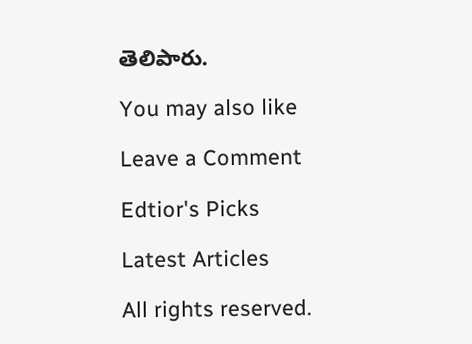తెలిపారు.

You may also like

Leave a Comment

Edtior's Picks

Latest Articles

All rights reserved.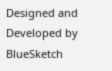Designed and Developed by  BlueSketch